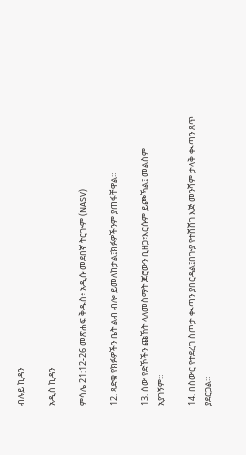ብሉይ ኪዳን

አዲስ ኪዳን

ምሳሌ 21:12-26 መጽሐፍ ቅዱስ፥ አዲሱ መደበኛ ትርጒም (NASV)

12. ጻድቁ የክፉዎችን ቤት ልብ ብሎ ይመለከታል፤ክፉዎችንም ያጠፋቸዋል።

13. ሰው የድኾችን ጩኸት ላለመስማት ጆሮውን ቢዘጋ፣እርሱም ይጮኻል፤ መልስም አያገኝም።

14. በስውር የተደረገ ስጦታ ቊጣን ያበርዳል፤በጒያ የተሸሸገ እጅ መንሻም ታላቅ ቊጣን ጸጥ ያደርጋል።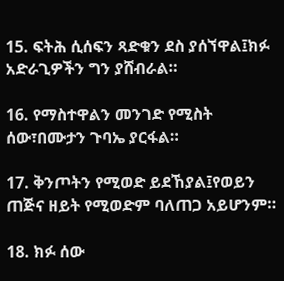15. ፍትሕ ሲሰፍን ጻድቁን ደስ ያሰኘዋል፤ክፉ አድራጊዎችን ግን ያሸብራል።

16. የማስተዋልን መንገድ የሚስት ሰው፣በሙታን ጉባኤ ያርፋል።

17. ቅንጦትን የሚወድ ይደኸያል፤የወይን ጠጅና ዘይት የሚወድም ባለጠጋ አይሆንም።

18. ክፉ ሰው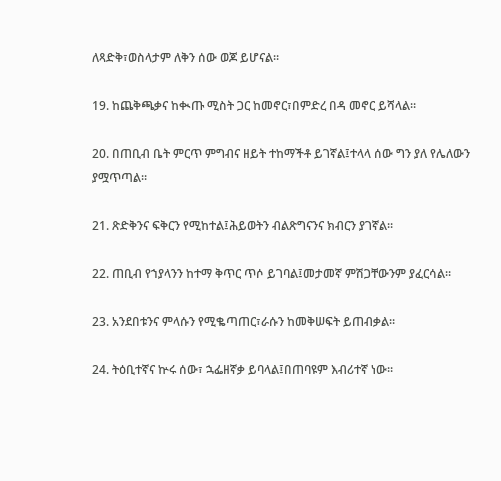ለጻድቅ፣ወስላታም ለቅን ሰው ወጆ ይሆናል።

19. ከጨቅጫቃና ከቊጡ ሚስት ጋር ከመኖር፣በምድረ በዳ መኖር ይሻላል።

20. በጠቢብ ቤት ምርጥ ምግብና ዘይት ተከማችቶ ይገኛል፤ተላላ ሰው ግን ያለ የሌለውን ያሟጥጣል።

21. ጽድቅንና ፍቅርን የሚከተል፤ሕይወትን ብልጽግናንና ክብርን ያገኛል።

22. ጠቢብ የኀያላንን ከተማ ቅጥር ጥሶ ይገባል፤መታመኛ ምሽጋቸውንም ያፈርሳል።

23. አንደበቱንና ምላሱን የሚቈጣጠር፣ራሱን ከመቅሠፍት ይጠብቃል።

24. ትዕቢተኛና ኵሩ ሰው፣ ኋፌዘኛቃ ይባላል፤በጠባዩም እብሪተኛ ነው።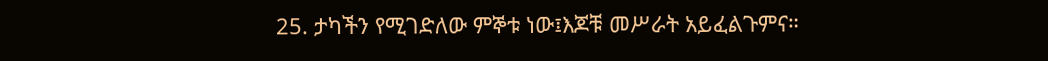25. ታካችን የሚገድለው ምኞቱ ነው፤እጆቹ መሥራት አይፈልጉምና።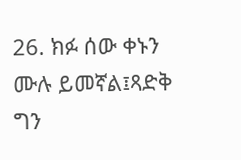26. ክፉ ሰው ቀኑን ሙሉ ይመኛል፤ጻድቅ ግን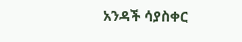አንዳች ሳያስቀር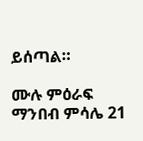ይሰጣል።

ሙሉ ምዕራፍ ማንበብ ምሳሌ 21